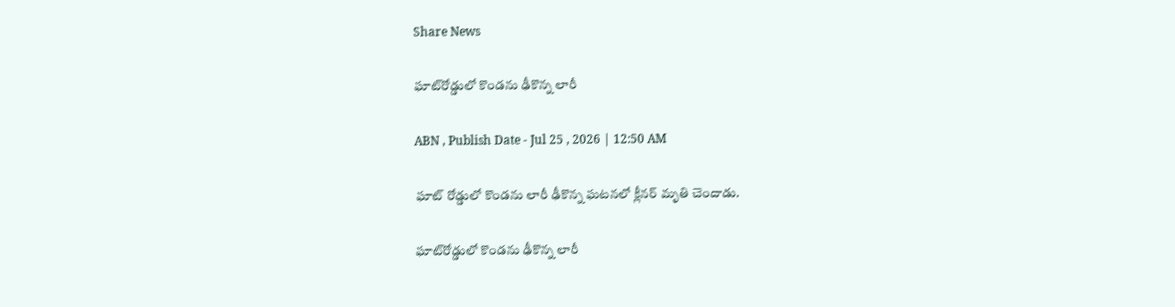Share News

ఘాట్‌రోడ్డులో కొండను ఢీకొన్న లారీ

ABN , Publish Date - Jul 25 , 2026 | 12:50 AM

ఘాట్‌ రోడ్డులో కొండను లారీ ఢీకొన్న ఘటనలో క్లీనర్‌ మృతి చెందాడు.

ఘాట్‌రోడ్డులో కొండను ఢీకొన్న లారీ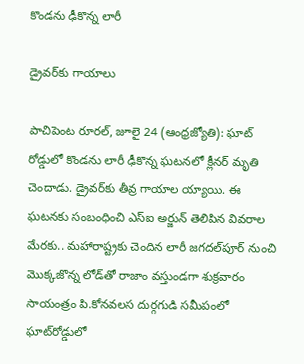కొండను ఢీకొన్న లారీ

డ్రైవర్‌కు గాయాలు

పాచిపెంట రూరల్‌, జూలై 24 (ఆంధ్రజ్యోతి): ఘాట్‌ రోడ్డులో కొండను లారీ ఢీకొన్న ఘటనలో క్లీనర్‌ మృతి చెందాడు. డ్రైవర్‌కు తీవ్ర గాయాల య్యాయి. ఈ ఘటనకు సంబంధించి ఎస్‌ఐ అర్జున్‌ తెలిపిన వివరాల మేరకు.. మహారాష్ట్రకు చెందిన లారీ జగదల్‌పూర్‌ నుంచి మొక్కజొన్న లోడ్‌తో రాజాం వస్తుండగా శుక్రవారం సాయంత్రం పి.కోనవలస దుర్గగుడి సమీపంలో ఘాట్‌రోడ్డులో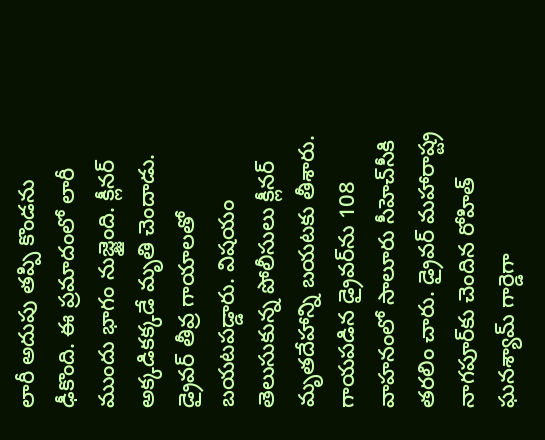లారీ అదుపు తప్పి కొండను ఢీకొంది. ఈ ప్రమాదంలో లారీ ముందు భాగం నుజ్జైంది. క్లీనర్‌ అక్కడికక్కడే మృతి చెందాడు. డ్రైవర్‌ తీవ్ర గాయాలతో బయటపడ్డారు. విషయం తెలుసుకున్న పోలీసులు క్లీనర్‌ మృతదేహాన్ని బయటకు తీశారు. గాయపడిన డ్రైవర్‌ను 108 వాహనంలో సాలూరు సీహెచ్‌సీకి తరలిం చారు. డ్రైవర్‌ మహారాష్ట్ర నాగపూర్‌కు చెందిన రోహిత్‌ ఘనశ్యామ్‌ గార్డెగా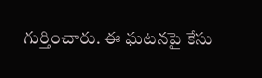గుర్తించారు. ఈ ఘటనపై కేసు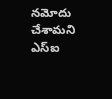నమోదు చేశామని ఎస్‌ఐ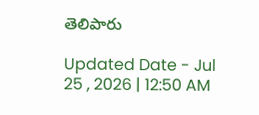తెలిపారు

Updated Date - Jul 25 , 2026 | 12:50 AM